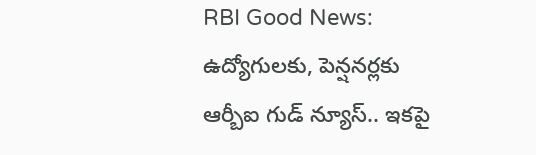RBI Good News: ఉద్యోగులకు, పెన్షనర్లకు ఆర్బీఐ గుడ్ న్యూస్.. ఇకపై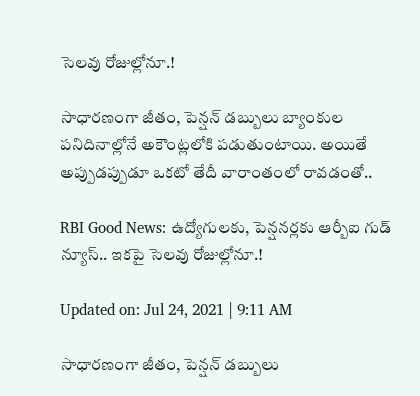సెలవు రోజుల్లోనూ.!

సాధారణంగా జీతం, పెన్షన్ డబ్బులు బ్యాంకుల పనిదినాల్లోనే అకౌంట్లలోకి పడుతుంటాయి. అయితే అప్పుడప్పుడూ ఒకటో తేదీ వారాంతంలో రావడంతో..

RBI Good News: ఉద్యోగులకు, పెన్షనర్లకు ఆర్బీఐ గుడ్ న్యూస్.. ఇకపై సెలవు రోజుల్లోనూ.!

Updated on: Jul 24, 2021 | 9:11 AM

సాధారణంగా జీతం, పెన్షన్ డబ్బులు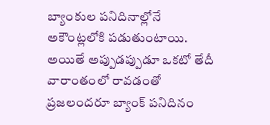బ్యాంకుల పనిదినాల్లోనే అకౌంట్లలోకి పడుతుంటాయి. అయితే అప్పుడప్పుడూ ఒకటో తేదీ వారాంతంలో రావడంతో ప్రజలందరూ బ్యాంక్ పనిదినం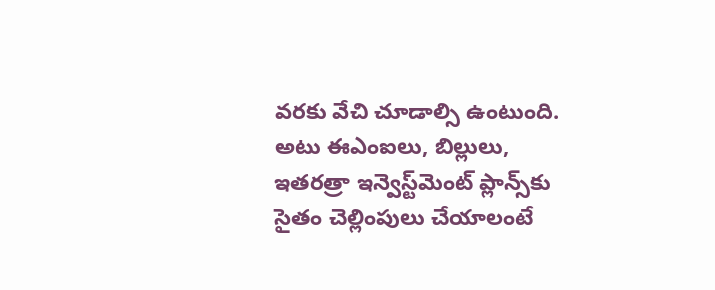వరకు వేచి చూడాల్సి ఉంటుంది. అటు ఈఎంఐలు, బిల్లులు, ఇతరత్రా ఇన్వె‌స్ట్‌మెంట్ ప్లాన్స్‌కు సైతం చెల్లింపులు చేయాలంటే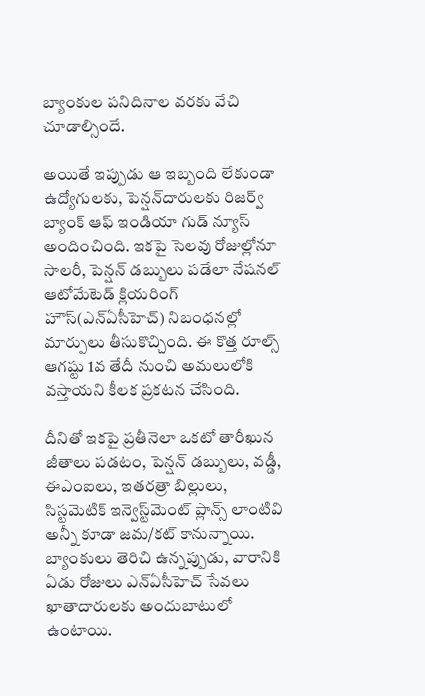బ్యాంకుల పనిదినాల వరకు వేచి చూడాల్సిందే.

అయితే ఇప్పుడు ఆ ఇబ్బంది లేకుండా ఉద్యోగులకు, పెన్షన్‌దారులకు రిజర్వ్ బ్యాంక్ ఆఫ్ ఇండియా గుడ్ న్యూస్ అందించింది. ఇకపై సెలవు రోజుల్లోనూ సాలరీ, పెన్షన్ డబ్బులు పడేలా నేషనల్ ఆటోమేటెడ్ క్లియరింగ్ హౌస్(ఎన్ఏసీహెచ్) నిబంధనల్లో మార్పులు తీసుకొచ్చింది. ఈ కొత్త రూల్స్ ఆగష్టు 1వ తేదీ నుంచి అమలులోకి వస్తాయని కీలక ప్రకటన చేసింది.

దీనితో ఇకపై ప్రతీనెలా ఒకటో తారీఖున జీతాలు పడటం, పెన్షన్ డబ్బులు, వడ్డీ, ఈఎంఐలు, ఇతరత్రా బిల్లులు, సిస్టమెటిక్ ఇన్వె‌స్ట్‌మెంట్ ప్లాన్స్ లాంటివి అన్నీ కూడా జమ/కట్ కానున్నాయి. బ్యాంకులు తెరిచి ఉన్నప్పుడు, వారానికి ఏడు రోజులు ఎన్ఏసీహెచ్ సేవలు ఖాతాదారులకు అందుబాటులో ఉంటాయి.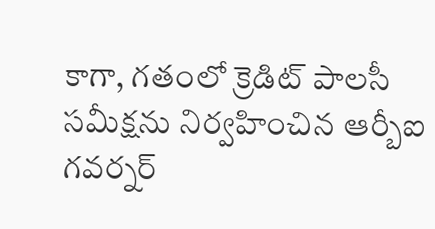కాగా, గతంలో క్రెడిట్ పాలసీ సమీక్షను నిర్వహించిన ఆర్బీఐ గవర్నర్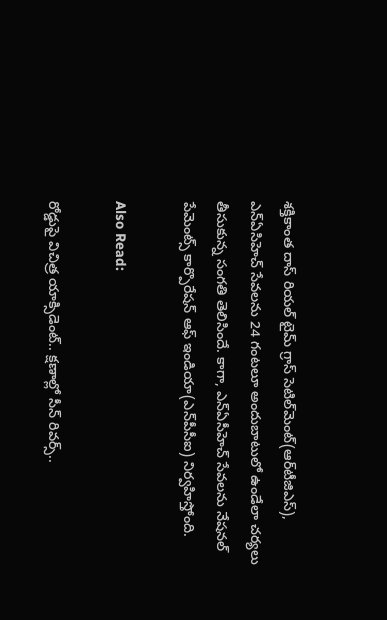శక్తికాంత దాస్ రియల్ టైమ్ గ్రాస్ సెటిల్‌మెంట్(ఆర్‌టీజిఎస్), ఎన్ఏసిహెచ్ సేవలను 24 గంటలూ అందుబాటులో ఉండేలా చర్యలు తీసుకున్న సంగతి తెలిసిందే. కాగా, ఎన్ఏసీహెచ్ సేవలను నేషనల్ పేమెంట్స్ కార్పొరేషన్ ఆఫ్ ఇండియా(ఎన్‌పీసీఐ) నిర్వహిస్తోంది.

Also Read:

రోడ్డుపై విచిత్ర యాక్సిడెంట్.. క్షణాల్లో సీన్ రివర్స్..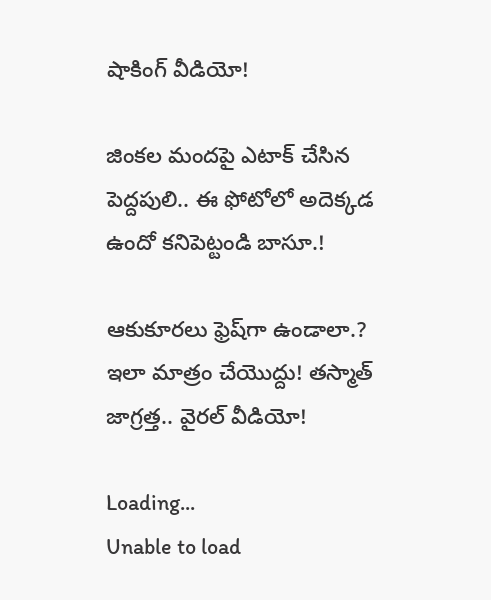షాకింగ్ వీడియో!

జింకల మందపై ఎటాక్ చేసిన పెద్దపులి.. ఈ ఫోటోలో అదెక్కడ ఉందో కనిపెట్టండి బాసూ.!

ఆకుకూరలు ఫ్రెష్‌గా ఉండాలా.? ఇలా మాత్రం చేయొద్దు! తస్మాత్ జాగ్రత్త.. వైరల్ వీడియో!

Loading...
Unable to load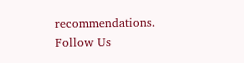recommendations.
Follow Us